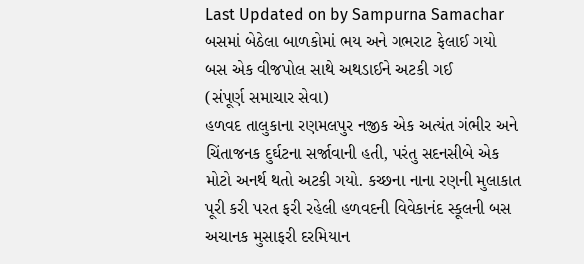Last Updated on by Sampurna Samachar
બસમાં બેઠેલા બાળકોમાં ભય અને ગભરાટ ફેલાઈ ગયો
બસ એક વીજપોલ સાથે અથડાઈને અટકી ગઈ
(સંપૂર્ણ સમાચાર સેવા)
હળવદ તાલુકાના રણમલપુર નજીક એક અત્યંત ગંભીર અને ચિંતાજનક દુર્ઘટના સર્જાવાની હતી, પરંતુ સદનસીબે એક મોટો અનર્થ થતો અટકી ગયો. કચ્છના નાના રણની મુલાકાત પૂરી કરી પરત ફરી રહેલી હળવદની વિવેકાનંદ સ્કૂલની બસ અચાનક મુસાફરી દરમિયાન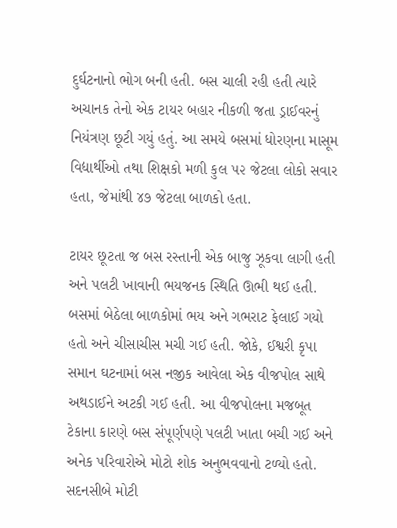દુર્ઘટનાનો ભોગ બની હતી. બસ ચાલી રહી હતી ત્યારે અચાનક તેનો એક ટાયર બહાર નીકળી જતા ડ્રાઈવરનું નિયંત્રણ છૂટી ગયું હતું. આ સમયે બસમાં ધોરણના માસૂમ વિદ્યાર્થીઓ તથા શિક્ષકો મળી કુલ ૫૨ જેટલા લોકો સવાર હતા, જેમાંથી ૪૭ જેટલા બાળકો હતા.

ટાયર છૂટતા જ બસ રસ્તાની એક બાજુ ઝૂકવા લાગી હતી અને પલટી ખાવાની ભયજનક સ્થિતિ ઊભી થઈ હતી. બસમાં બેઠેલા બાળકોમાં ભય અને ગભરાટ ફેલાઈ ગયો હતો અને ચીસાચીસ મચી ગઈ હતી. જોકે, ઈશ્વરી કૃપા સમાન ઘટનામાં બસ નજીક આવેલા એક વીજપોલ સાથે અથડાઈને અટકી ગઈ હતી. આ વીજપોલના મજબૂત ટેકાના કારણે બસ સંપૂર્ણપણે પલટી ખાતા બચી ગઈ અને અનેક પરિવારોએ મોટો શોક અનુભવવાનો ટળ્યો હતો.
સદનસીબે મોટી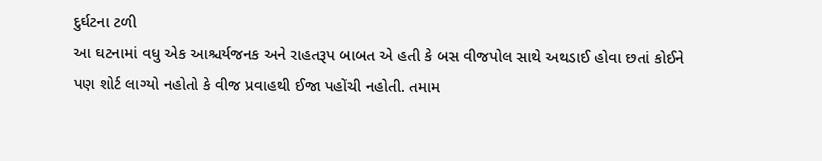દુર્ઘટના ટળી
આ ઘટનામાં વધુ એક આશ્ચર્યજનક અને રાહતરૂપ બાબત એ હતી કે બસ વીજપોલ સાથે અથડાઈ હોવા છતાં કોઈને પણ શોર્ટ લાગ્યો નહોતો કે વીજ પ્રવાહથી ઈજા પહોંચી નહોતી. તમામ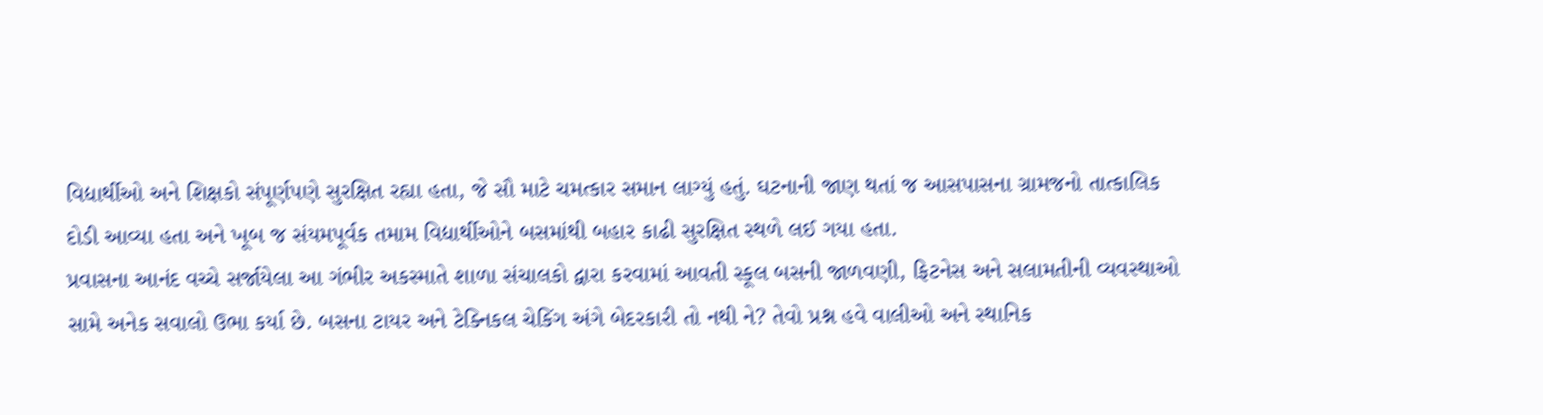વિદ્યાર્થીઓ અને શિક્ષકો સંપૂર્ણપણે સુરક્ષિત રહ્યા હતા, જે સૌ માટે ચમત્કાર સમાન લાગ્યું હતું. ઘટનાની જાણ થતાં જ આસપાસના ગ્રામજનો તાત્કાલિક દોડી આવ્યા હતા અને ખૂબ જ સંયમપૂર્વક તમામ વિદ્યાર્થીઓને બસમાંથી બહાર કાઢી સુરક્ષિત સ્થળે લઈ ગયા હતા.
પ્રવાસના આનંદ વચ્ચે સર્જાયેલા આ ગંભીર અકસ્માતે શાળા સંચાલકો દ્વારા કરવામાં આવતી સ્કૂલ બસની જાળવણી, ફિટનેસ અને સલામતીની વ્યવસ્થાઓ સામે અનેક સવાલો ઉભા કર્યા છે. બસના ટાયર અને ટેક્નિકલ ચેકિંગ અંગે બેદરકારી તો નથી ને? તેવો પ્રશ્ન હવે વાલીઓ અને સ્થાનિક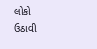લોકો ઉઠાવી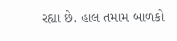રહ્યા છે. હાલ તમામ બાળકો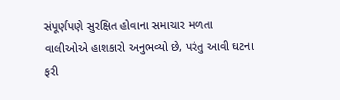સંપૂર્ણપણે સુરક્ષિત હોવાના સમાચાર મળતા વાલીઓએ હાશકારો અનુભવ્યો છે, પરંતુ આવી ઘટના ફરી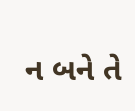ન બને તે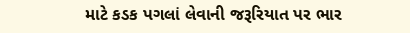માટે કડક પગલાં લેવાની જરૂરિયાત પર ભાર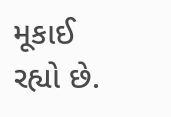મૂકાઈ રહ્યો છે.